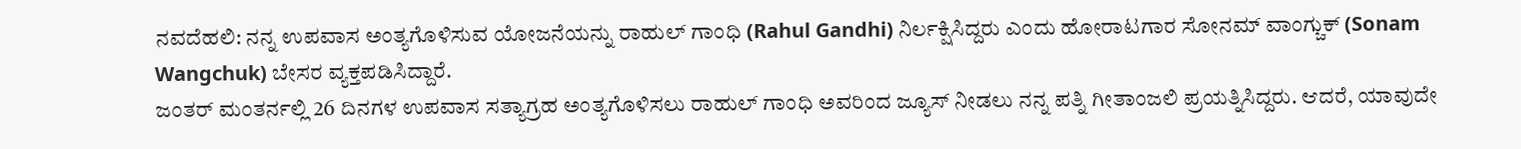ನವದೆಹಲಿ: ನನ್ನ ಉಪವಾಸ ಅಂತ್ಯಗೊಳಿಸುವ ಯೋಜನೆಯನ್ನು ರಾಹುಲ್ ಗಾಂಧಿ (Rahul Gandhi) ನಿರ್ಲಕ್ಷಿಸಿದ್ದರು ಎಂದು ಹೋರಾಟಗಾರ ಸೋನಮ್ ವಾಂಗ್ಚುಕ್ (Sonam Wangchuk) ಬೇಸರ ವ್ಯಕ್ತಪಡಿಸಿದ್ದಾರೆ.
ಜಂತರ್ ಮಂತರ್ನಲ್ಲಿ 26 ದಿನಗಳ ಉಪವಾಸ ಸತ್ಯಾಗ್ರಹ ಅಂತ್ಯಗೊಳಿಸಲು ರಾಹುಲ್ ಗಾಂಧಿ ಅವರಿಂದ ಜ್ಯೂಸ್ ನೀಡಲು ನನ್ನ ಪತ್ನಿ ಗೀತಾಂಜಲಿ ಪ್ರಯತ್ನಿಸಿದ್ದರು. ಆದರೆ, ಯಾವುದೇ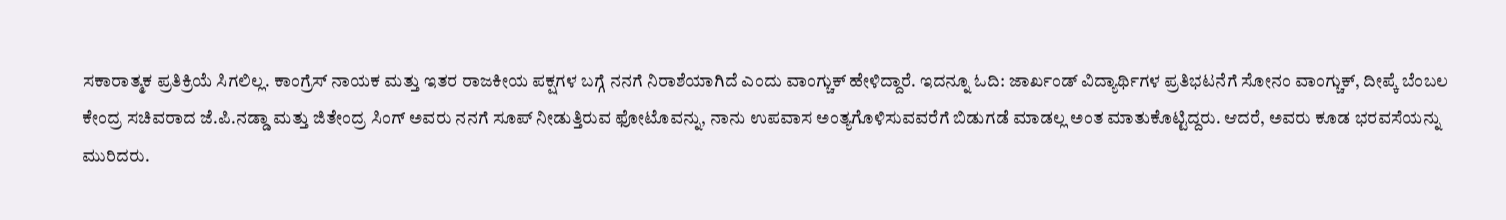ಸಕಾರಾತ್ಮಕ ಪ್ರತಿಕ್ರಿಯೆ ಸಿಗಲಿಲ್ಲ. ಕಾಂಗ್ರೆಸ್ ನಾಯಕ ಮತ್ತು ಇತರ ರಾಜಕೀಯ ಪಕ್ಷಗಳ ಬಗ್ಗೆ ನನಗೆ ನಿರಾಶೆಯಾಗಿದೆ ಎಂದು ವಾಂಗ್ಚುಕ್ ಹೇಳಿದ್ದಾರೆ. ಇದನ್ನೂ ಓದಿ: ಜಾರ್ಖಂಡ್ ವಿದ್ಯಾರ್ಥಿಗಳ ಪ್ರತಿಭಟನೆಗೆ ಸೋನಂ ವಾಂಗ್ಚುಕ್, ದೀಪ್ಕೆ ಬೆಂಬಲ
ಕೇಂದ್ರ ಸಚಿವರಾದ ಜೆ.ಪಿ.ನಡ್ಡಾ ಮತ್ತು ಜಿತೇಂದ್ರ ಸಿಂಗ್ ಅವರು ನನಗೆ ಸೂಪ್ ನೀಡುತ್ತಿರುವ ಫೋಟೊವನ್ನು, ನಾನು ಉಪವಾಸ ಅಂತ್ಯಗೊಳಿಸುವವರೆಗೆ ಬಿಡುಗಡೆ ಮಾಡಲ್ಲ ಅಂತ ಮಾತುಕೊಟ್ಟಿದ್ದರು. ಆದರೆ, ಅವರು ಕೂಡ ಭರವಸೆಯನ್ನು ಮುರಿದರು.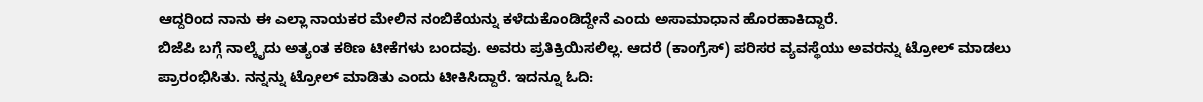ಆದ್ದರಿಂದ ನಾನು ಈ ಎಲ್ಲಾ ನಾಯಕರ ಮೇಲಿನ ನಂಬಿಕೆಯನ್ನು ಕಳೆದುಕೊಂಡಿದ್ದೇನೆ ಎಂದು ಅಸಾಮಾಧಾನ ಹೊರಹಾಕಿದ್ದಾರೆ.
ಬಿಜೆಪಿ ಬಗ್ಗೆ ನಾಲ್ಕೈದು ಅತ್ಯಂತ ಕಠಿಣ ಟೀಕೆಗಳು ಬಂದವು. ಅವರು ಪ್ರತಿಕ್ರಿಯಿಸಲಿಲ್ಲ. ಆದರೆ (ಕಾಂಗ್ರೆಸ್) ಪರಿಸರ ವ್ಯವಸ್ಥೆಯು ಅವರನ್ನು ಟ್ರೋಲ್ ಮಾಡಲು ಪ್ರಾರಂಭಿಸಿತು. ನನ್ನನ್ನು ಟ್ರೋಲ್ ಮಾಡಿತು ಎಂದು ಟೀಕಿಸಿದ್ದಾರೆ. ಇದನ್ನೂ ಓದಿ: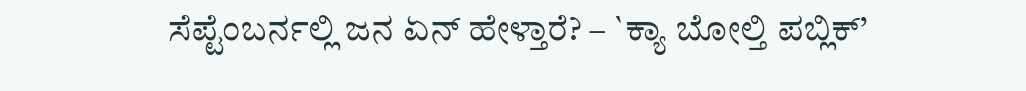ಸೆಪ್ಟೆಂಬರ್ನಲ್ಲಿ ಜನ ಏನ್ ಹೇಳ್ತಾರೆ? – `ಕ್ಯಾ ಬೋಲ್ತಿ ಪಬ್ಲಿಕ್’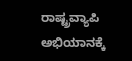ರಾಷ್ಟ್ರವ್ಯಾಪಿ ಅಭಿಯಾನಕ್ಕೆ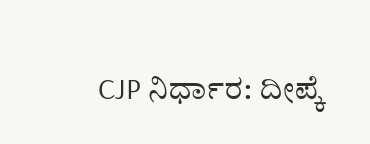CJP ನಿರ್ಧಾರ: ದೀಪ್ಕೆ